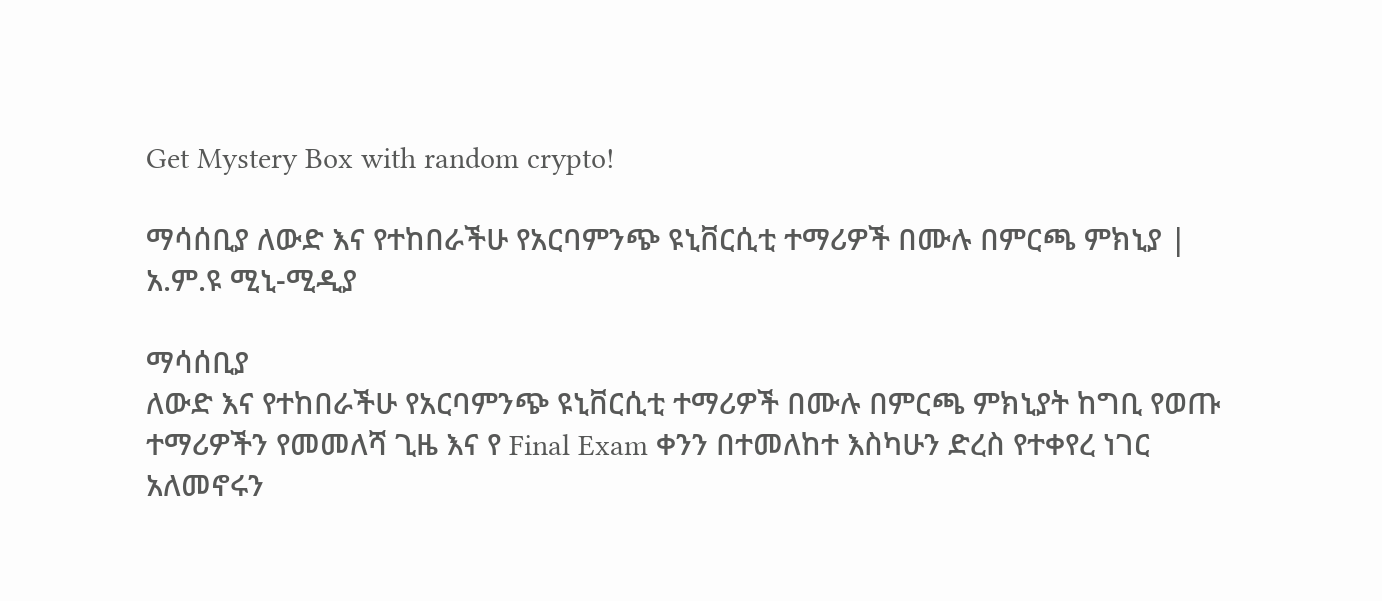Get Mystery Box with random crypto!

ማሳሰቢያ ለውድ እና የተከበራችሁ የአርባምንጭ ዩኒቨርሲቲ ተማሪዎች በሙሉ በምርጫ ምክኒያ | አ.ም.ዩ ሚኒ-ሚዲያ

ማሳሰቢያ
ለውድ እና የተከበራችሁ የአርባምንጭ ዩኒቨርሲቲ ተማሪዎች በሙሉ በምርጫ ምክኒያት ከግቢ የወጡ ተማሪዎችን የመመለሻ ጊዜ እና የ Final Exam ቀንን በተመለከተ እስካሁን ድረስ የተቀየረ ነገር አለመኖሩን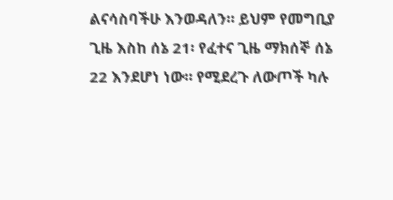ልናሳስባችሁ እንወዳለን። ይህም የመግቢያ ጊዜ እስከ ሰኔ 21፡ የፈተና ጊዜ ማክሰኞ ሰኔ 22 እንደሆነ ነው። የሚደረጉ ለውጦች ካሉ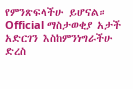የምንጽፍላችሁ ይሆናል። Official ማስታወቂያ አታች አድርገን እስከምንነግራችሁ ድረስ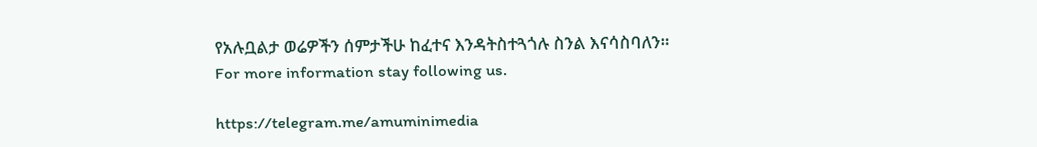የአሉቧልታ ወሬዎችን ሰምታችሁ ከፈተና እንዳትስተጓጎሉ ስንል እናሳስባለን።
For more information stay following us.

https://telegram.me/amuminimedia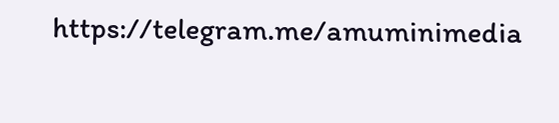https://telegram.me/amuminimedia